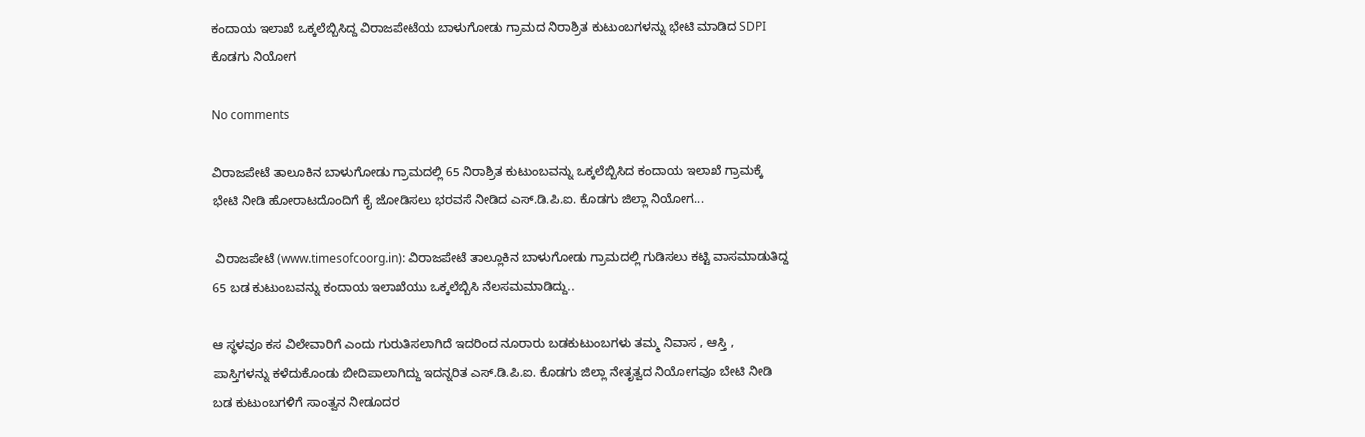ಕಂದಾಯ ಇಲಾಖೆ ಒಕ್ಕಲೆಬ್ಬಿಸಿದ್ದ ವಿರಾಜಪೇಟೆಯ ಬಾಳುಗೋಡು ಗ್ರಾಮದ ನಿರಾಶ್ರಿತ ಕುಟುಂಬಗಳನ್ನು ಭೇಟಿ ಮಾಡಿದ SDPI ಕೊಡಗು ನಿಯೋಗ

No comments

ವಿರಾಜಪೇಟೆ ತಾಲೂಕಿನ ಬಾಳುಗೋಡು ಗ್ರಾಮದಲ್ಲಿ 65 ನಿರಾಶ್ರಿತ ಕುಟುಂಬವನ್ನು ಒಕ್ಕಲೆಬ್ಬಿಸಿದ ಕಂದಾಯ ಇಲಾಖೆ ಗ್ರಾಮಕ್ಕೆ ಭೇಟಿ ನೀಡಿ ಹೋರಾಟದೊಂದಿಗೆ ಕೈ ಜೋಡಿಸಲು ಭರವಸೆ ನೀಡಿದ ಎಸ್.ಡಿ.ಪಿ.ಐ. ಕೊಡಗು ಜಿಲ್ಲಾ ನಿಯೋಗ...

 ವಿರಾಜಪೇಟೆ (www.timesofcoorg.in): ವಿರಾಜಪೇಟೆ ತಾಲ್ಲೂಕಿನ ಬಾಳುಗೋಡು ಗ್ರಾಮದಲ್ಲಿ ಗುಡಿಸಲು ಕಟ್ಟಿ ವಾಸಮಾಡುತಿದ್ದ 65 ಬಡ ಕುಟುಂಬವನ್ನು ಕಂದಾಯ ಇಲಾಖೆಯು ಒಕ್ಕಲೆಬ್ಬಿಸಿ ನೆಲಸಮಮಾಡಿದ್ದು..

ಆ ಸ್ಥಳವೂ ಕಸ ವಿಲೇವಾರಿಗೆ ಎಂದು ಗುರುತಿಸಲಾಗಿದೆ ಇದರಿಂದ ನೂರಾರು ಬಡಕುಟುಂಬಗಳು ತಮ್ಮ ನಿವಾಸ , ಆಸ್ತಿ , ಪಾಸ್ತಿಗಳನ್ನು ಕಳೆದುಕೊಂಡು ಬೀದಿಪಾಲಾಗಿದ್ದು ಇದನ್ನರಿತ ಎಸ್.ಡಿ.ಪಿ.ಐ. ಕೊಡಗು ಜಿಲ್ಲಾ ನೇತೃತ್ವದ ನಿಯೋಗವೂ ಬೇಟಿ ನೀಡಿ ಬಡ ಕುಟುಂಬಗಳಿಗೆ ಸಾಂತ್ವನ ನೀಡೂದರ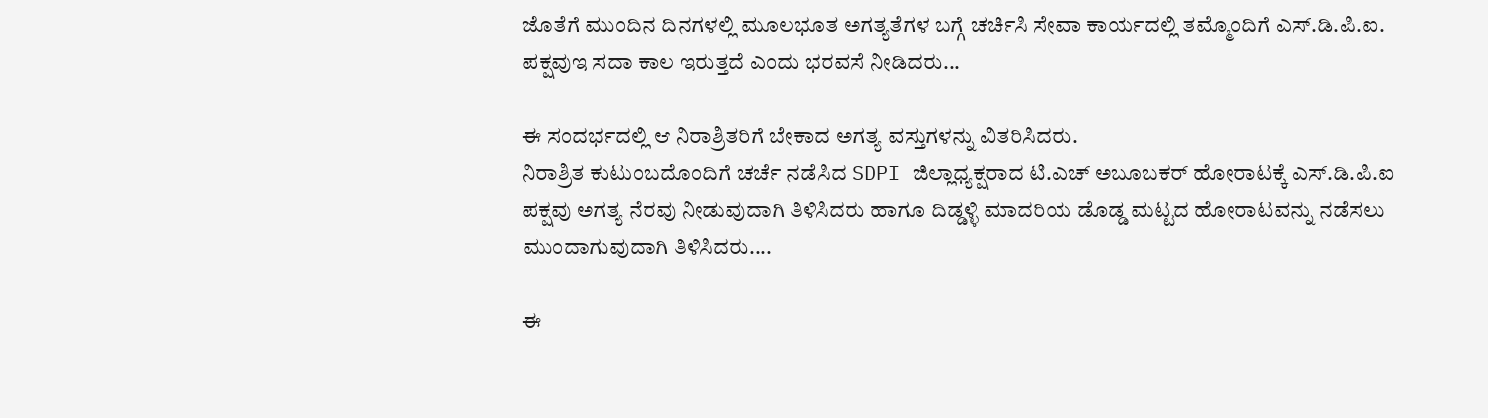ಜೊತೆಗೆ ಮುಂದಿನ ದಿನಗಳಲ್ಲಿ ಮೂಲಭೂತ ಅಗತ್ಯತೆಗಳ ಬಗ್ಗೆ ಚರ್ಚಿಸಿ ಸೇವಾ ಕಾರ್ಯದಲ್ಲಿ ತಮ್ಮೊಂದಿಗೆ ಎಸ್.ಡಿ.ಪಿ.ಐ. ಪಕ್ಷವುಇ ಸದಾ ಕಾಲ ಇರುತ್ತದೆ ಎಂದು ಭರವಸೆ ನೀಡಿದರು...

ಈ ಸಂದರ್ಭದಲ್ಲಿ ಆ ನಿರಾಶ್ರಿತರಿಗೆ ಬೇಕಾದ ಅಗತ್ಯ ವಸ್ತುಗಳನ್ನು ವಿತರಿಸಿದರು.
ನಿರಾಶ್ರಿತ ಕುಟುಂಬದೊಂದಿಗೆ ಚರ್ಚೆ ನಡೆಸಿದ SDPI ಜಿಲ್ಲಾಧ್ಯಕ್ಷರಾದ ಟಿ.ಎಚ್ ಅಬೂಬಕರ್ ಹೋರಾಟಕ್ಕೆ ಎಸ್.ಡಿ.ಪಿ.ಐ ಪಕ್ಷವು ಅಗತ್ಯ ನೆರವು ನೀಡುವುದಾಗಿ ತಿಳಿಸಿದರು ಹಾಗೂ ದಿಡ್ಡಳ್ಳಿ ಮಾದರಿಯ ಡೊಡ್ಡ ಮಟ್ಟದ ಹೋರಾಟವನ್ನು ನಡೆಸಲು ಮುಂದಾಗುವುದಾಗಿ ತಿಳಿಸಿದರು....

ಈ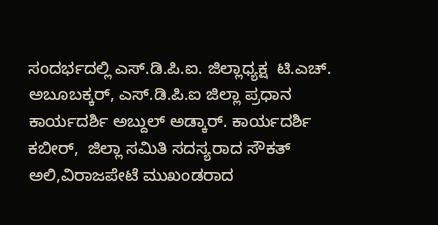ಸಂದರ್ಭದಲ್ಲಿ ಎಸ್‌.ಡಿ.ಪಿ.ಐ. ಜಿಲ್ಲಾಧ್ಯಕ್ಷ  ಟಿ.ಎಚ್. ಅಬೂಬಕ್ಕರ್, ಎಸ್.ಡಿ.ಪಿ.ಐ ಜಿಲ್ಲಾ ಪ್ರಧಾನ ಕಾರ್ಯದರ್ಶಿ ಅಬ್ದುಲ್ ಅಡ್ಕಾರ್. ಕಾರ್ಯದರ್ಶಿ ಕಬೀರ್,  ಜಿಲ್ಲಾ ಸಮಿತಿ ಸದಸ್ಯರಾದ ಸೌಕತ್ ಅಲಿ,ವಿರಾಜಪೇಟೆ ಮುಖಂಡರಾದ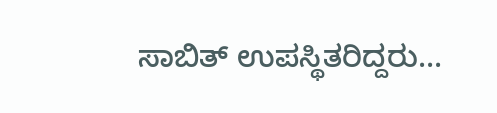ಸಾಬಿತ್ ಉಪಸ್ಥಿತರಿದ್ದರು...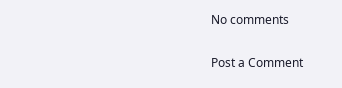No comments

Post a Comment